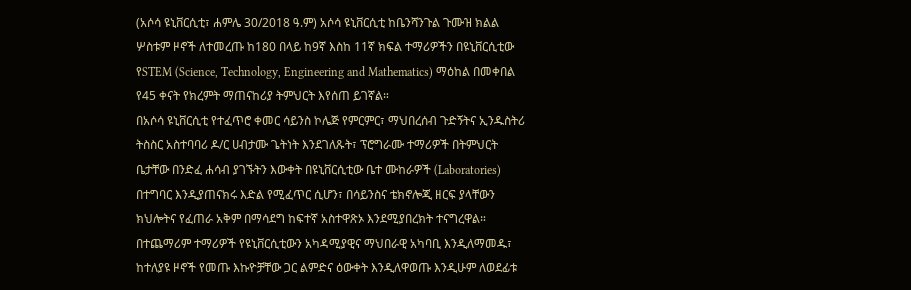(አሶሳ ዩኒቨርሲቲ፣ ሐምሌ 30/2018 ዓ.ም) አሶሳ ዩኒቨርሲቲ ከቤንሻንጉል ጉሙዝ ክልል ሦስቱም ዞኖች ለተመረጡ ከ180 በላይ ከ9ኛ እስከ 11ኛ ክፍል ተማሪዎችን በዩኒቨርሲቲው የSTEM (Science, Technology, Engineering and Mathematics) ማዕከል በመቀበል የ45 ቀናት የክረምት ማጠናከሪያ ትምህርት እየሰጠ ይገኛል።
በአሶሳ ዩኒቨርሲቲ የተፈጥሮ ቀመር ሳይንስ ኮሌጅ የምርምር፣ ማህበረሰብ ጉድኝትና ኢንዱስትሪ ትስስር አስተባባሪ ዶ/ር ሀብታሙ ጌትነት እንደገለጹት፣ ፕሮግራሙ ተማሪዎች በትምህርት ቤታቸው በንድፈ ሐሳብ ያገኙትን እውቀት በዩኒቨርሲቲው ቤተ ሙከራዎች (Laboratories) በተግባር እንዲያጠናክሩ እድል የሚፈጥር ሲሆን፣ በሳይንስና ቴክኖሎጂ ዘርፍ ያላቸውን ክህሎትና የፈጠራ አቅም በማሳደግ ከፍተኛ አስተዋጽኦ እንደሚያበረክት ተናግረዋል።
በተጨማሪም ተማሪዎች የዩኒቨርሲቲውን አካዳሚያዊና ማህበራዊ አካባቢ እንዲለማመዱ፣ ከተለያዩ ዞኖች የመጡ እኩዮቻቸው ጋር ልምድና ዕውቀት እንዲለዋወጡ እንዲሁም ለወደፊቱ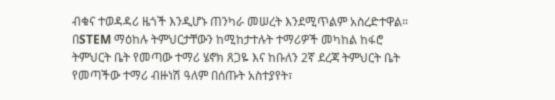ብቁና ተወዳዳሪ ዜጎች እንዲሆኑ ጠንካራ መሠረት እንደሚጥልም አስረድተዋል።
በSTEM ማዕከሉ ትምህርታቸውን ከሚከታተሉት ተማሪዎች መካከል ከፋሮ ትምህርት ቤት የመጣው ተማሪ ሄኖክ ጸጋዬ እና ከቡለን 2ኛ ደረጃ ትምህርት ቤት የመጣችው ተማሪ ብዙነሽ ዓለም በሰጡት አስተያየት፣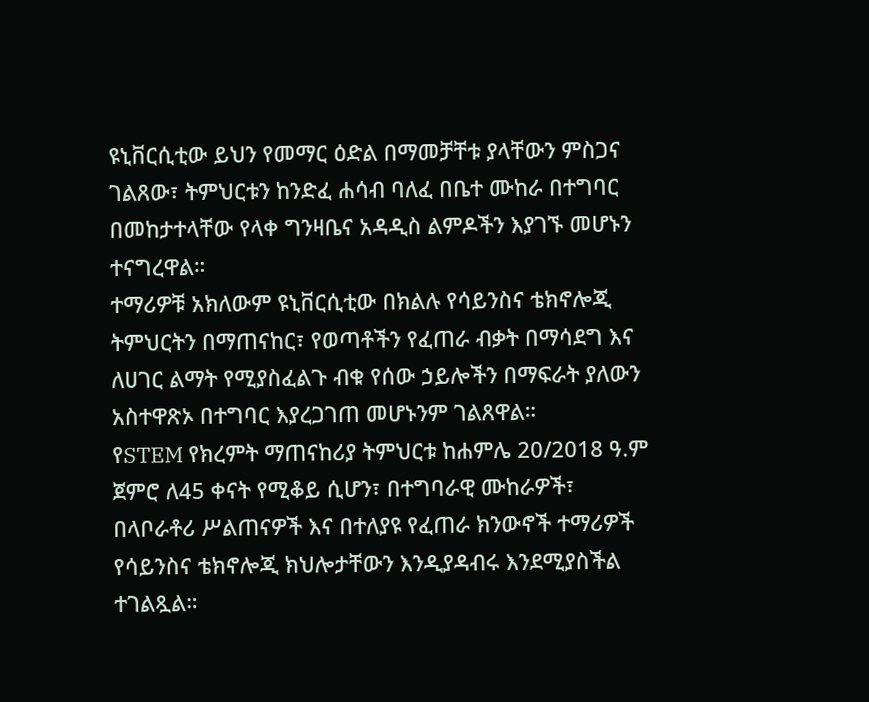ዩኒቨርሲቲው ይህን የመማር ዕድል በማመቻቸቱ ያላቸውን ምስጋና ገልጸው፣ ትምህርቱን ከንድፈ ሐሳብ ባለፈ በቤተ ሙከራ በተግባር በመከታተላቸው የላቀ ግንዛቤና አዳዲስ ልምዶችን እያገኙ መሆኑን ተናግረዋል።
ተማሪዎቹ አክለውም ዩኒቨርሲቲው በክልሉ የሳይንስና ቴክኖሎጂ ትምህርትን በማጠናከር፣ የወጣቶችን የፈጠራ ብቃት በማሳደግ እና ለሀገር ልማት የሚያስፈልጉ ብቁ የሰው ኃይሎችን በማፍራት ያለውን አስተዋጽኦ በተግባር እያረጋገጠ መሆኑንም ገልጸዋል።
የSTEM የክረምት ማጠናከሪያ ትምህርቱ ከሐምሌ 20/2018 ዓ.ም ጀምሮ ለ45 ቀናት የሚቆይ ሲሆን፣ በተግባራዊ ሙከራዎች፣ በላቦራቶሪ ሥልጠናዎች እና በተለያዩ የፈጠራ ክንውኖች ተማሪዎች የሳይንስና ቴክኖሎጂ ክህሎታቸውን እንዲያዳብሩ እንደሚያስችል ተገልጿል።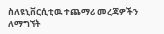ስለዩኒቨርሲቲዉ ተጨማሪ መረጃዎችን ለማግኘት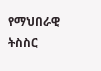የማህበራዊ ትስስር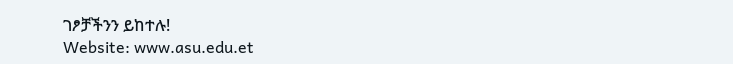ገፆቻችንን ይከተሉ!
Website: www.asu.edu.et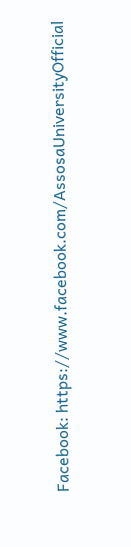Facebook: https://www.facebook.com/AssosaUniversityOfficial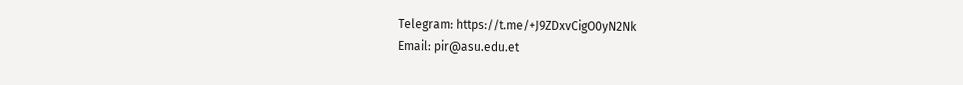Telegram: https://t.me/+J9ZDxvCigO0yN2Nk
Email: pir@asu.edu.et